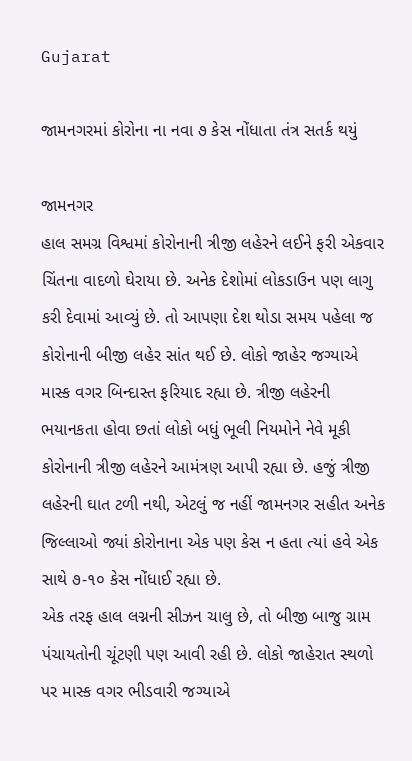Gujarat

જામનગરમાં કોરોના ના નવા ૭ કેસ નોંધાતા તંત્ર સતર્ક થયું

જામનગર
હાલ સમગ્ર વિશ્વમાં કોરોનાની ત્રીજી લહેરને લઈને ફરી એકવાર ચિંતના વાદળો ઘેરાયા છે. અનેક દેશોમાં લોકડાઉન પણ લાગુ કરી દેવામાં આવ્યું છે. તો આપણા દેશ થોડા સમય પહેલા જ કોરોનાની બીજી લહેર સાંત થઈ છે. લોકો જાહેર જગ્યાએ માસ્ક વગર બિન્દાસ્ત ફરિયાદ રહ્યા છે. ત્રીજી લહેરની ભયાનકતા હોવા છતાં લોકો બધું ભૂલી નિયમોને નેવે મૂકી કોરોનાની ત્રીજી લહેરને આમંત્રણ આપી રહ્યા છે. હજું ત્રીજી લહેરની ઘાત ટળી નથી, એટલું જ નહીં જામનગર સહીત અનેક જિલ્લાઓ જ્યાં કોરોનાના એક પણ કેસ ન હતા ત્યાં હવે એક સાથે ૭-૧૦ કેસ નોંધાઈ રહ્યા છે.
એક તરફ હાલ લગ્નની સીઝન ચાલુ છે, તો બીજી બાજુ ગ્રામ પંચાયતોની ચૂંટણી પણ આવી રહી છે. લોકો જાહેરાત સ્થળો પર માસ્ક વગર ભીડવારી જગ્યાએ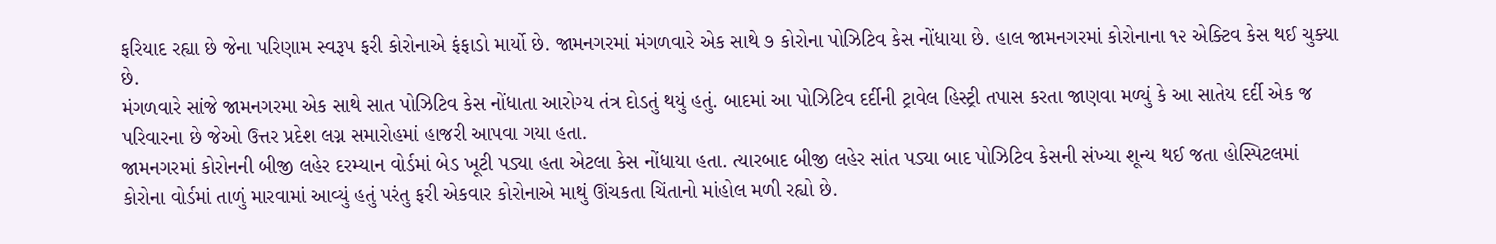ફરિયાદ રહ્યા છે જેના પરિણામ સ્વરૂપ ફરી કોરોનાએ ફંફાડો માર્યો છે. જામનગરમાં મંગળવારે એક સાથે ૭ કોરોના પોઝિટિવ કેસ નોંધાયા છે. હાલ જામનગરમાં કોરોનાના ૧૨ એક્ટિવ કેસ થઈ ચુક્યા છે.
મંગળવારે સાંજે જામનગરમા એક સાથે સાત પોઝિટિવ કેસ નોંધાતા આરોગ્ય તંત્ર દોડતું થયું હતું. બાદમાં આ પોઝિટિવ દર્દીની ટ્રાવેલ હિસ્ટ્રી તપાસ કરતા જાણવા મળ્યું કે આ સાતેય દર્દી એક જ પરિવારના છે જેઓ ઉત્તર પ્રદેશ લગ્ન સમારોહમાં હાજરી આપવા ગયા હતા.
જામનગરમાં કોરોનની બીજી લહેર દરમ્યાન વોર્ડમાં બેડ ખૂટી પડ્યા હતા એટલા કેસ નોંધાયા હતા. ત્યારબાદ બીજી લહેર સાંત પડ્યા બાદ પોઝિટિવ કેસની સંખ્યા શૂન્ય થઈ જતા હોસ્પિટલમાં કોરોના વોર્ડમાં તાળું મારવામાં આવ્યું હતું પરંતુ ફરી એકવાર કોરોનાએ માથું ઊંચકતા ચિંતાનો માંહોલ મળી રહ્યો છે.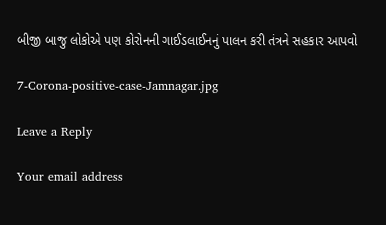બીજી બાજુ લોકોએ પણ કોરોનની ગાઈડલાઈનનું પાલન કરી તંત્રને સહકાર આપવો

7-Corona-positive-case-Jamnagar.jpg

Leave a Reply

Your email address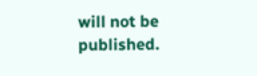will not be published.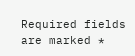Required fields are marked *